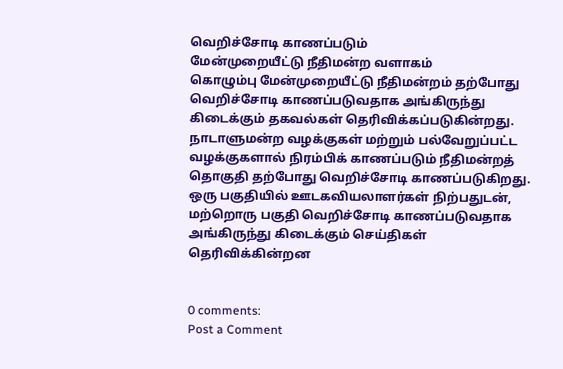வெறிச்சோடி காணப்படும்
மேன்முறையீட்டு நீதிமன்ற வளாகம்
கொழும்பு மேன்முறையீட்டு நீதிமன்றம் தற்போது வெறிச்சோடி காணப்படுவதாக அங்கிருந்து
கிடைக்கும் தகவல்கள் தெரிவிக்கப்படுகின்றது.
நாடாளுமன்ற வழக்குகள் மற்றும் பல்வேறுப்பட்ட வழக்குகளால் நிரம்பிக் காணப்படும் நீதிமன்றத் தொகுதி தற்போது வெறிச்சோடி காணப்படுகிறது.
ஒரு பகுதியில் ஊடகவியலாளர்கள் நிற்பதுடன், மற்றொரு பகுதி வெறிச்சோடி காணப்படுவதாக அங்கிருந்து கிடைக்கும் செய்திகள் தெரிவிக்கின்றன


0 comments:
Post a Comment